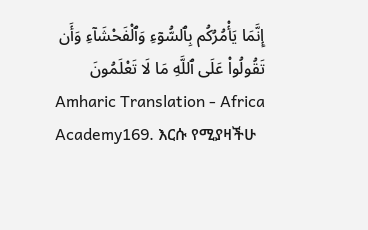إِنَّمَا يَأْمُرُكُم بِٱلسُّوٓءِ وَٱلْفَحْشَآءِ وَأَن تَقُولُوا۟ عَلَى ٱللَّهِ مَا لَا تَعْلَمُونَ
Amharic Translation - Africa Academy169. እርሱ የሚያዛችሁ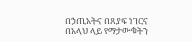በኃጢአትና በጸያፍ ነገርና በአላህ ላይ የማታውቁትን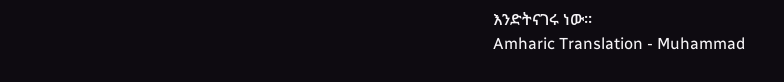እንድትናገሩ ነው።
Amharic Translation - Muhammad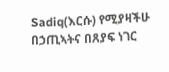Sadiq(እርሱ) የሚያዛችሁ በኃጢኣትና በጸያፍ ነገር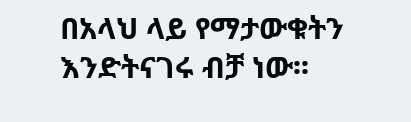በአላህ ላይ የማታውቁትን እንድትናገሩ ብቻ ነው፡፡